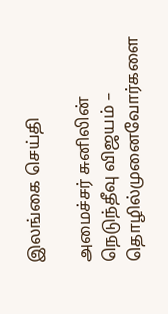இலங்கை செய்தி

அமைச்சர் சுனிலின் நெடுந்தீவு விஜயம் – தொழில்முனைவோர்களை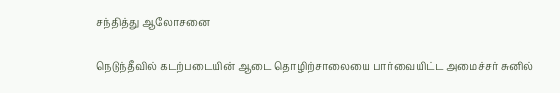சந்தித்து ஆலோசனை

நெடுந்தீவில் கடற்படையின் ஆடை தொழிற்சாலையை பார்வையிட்ட அமைச்சர் சுனில்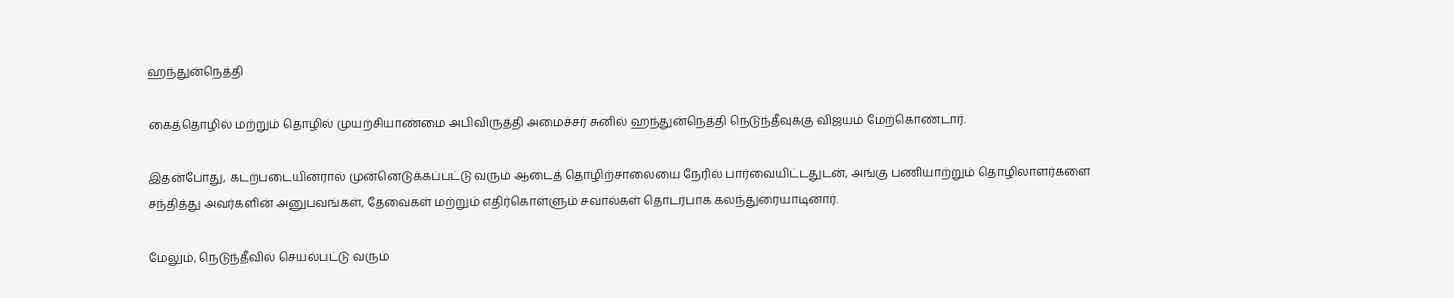ஹந்துன்நெத்தி

கைத்தொழில் மற்றும் தொழில் முயற்சியாண்மை அபிவிருத்தி அமைச்சர் சுனில் ஹந்துன்நெத்தி நெடுந்தீவுக்கு விஜயம் மேற்கொண்டார்.

இதன்போது, கடற்படையினரால் முன்னெடுக்கப்பட்டு வரும் ஆடைத் தொழிற்சாலையை நேரில் பார்வையிட்டதுடன், அங்கு பணியாற்றும் தொழிலாளர்களை சந்தித்து அவர்களின் அனுபவங்கள், தேவைகள் மற்றும் எதிர்கொள்ளும் சவால்கள் தொடர்பாக கலந்துரையாடினார்.

மேலும், நெடுந்தீவில் செயல்பட்டு வரும்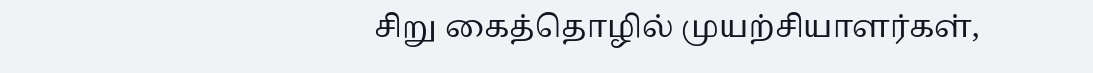சிறு கைத்தொழில் முயற்சியாளர்கள்,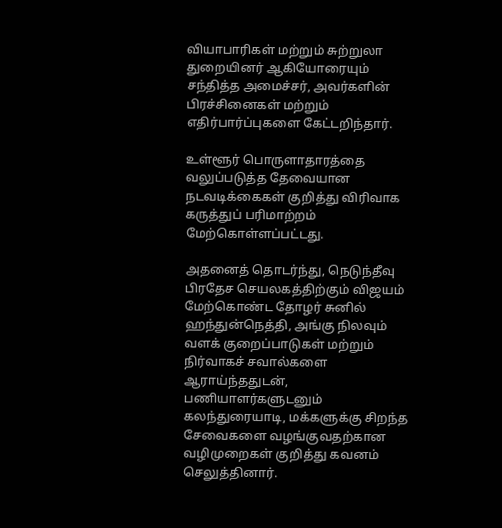வியாபாரிகள் மற்றும் சுற்றுலா துறையினர் ஆகியோரையும் சந்தித்த அமைச்சர், அவர்களின் பிரச்சினைகள் மற்றும் எதிர்பார்ப்புகளை கேட்டறிந்தார்.

உள்ளூர் பொருளாதாரத்தை வலுப்படுத்த தேவையான நடவடிக்கைகள் குறித்து விரிவாக கருத்துப் பரிமாற்றம் மேற்கொள்ளப்பட்டது.

அதனைத் தொடர்ந்து, நெடுந்தீவு பிரதேச செயலகத்திற்கும் விஜயம் மேற்கொண்ட தோழர் சுனில் ஹந்துன்நெத்தி, அங்கு நிலவும் வளக் குறைப்பாடுகள் மற்றும் நிர்வாகச் சவால்களை ஆராய்ந்ததுடன், பணியாளர்களுடனும் கலந்துரையாடி, மக்களுக்கு சிறந்த சேவைகளை வழங்குவதற்கான வழிமுறைகள் குறித்து கவனம் செலுத்தினார்.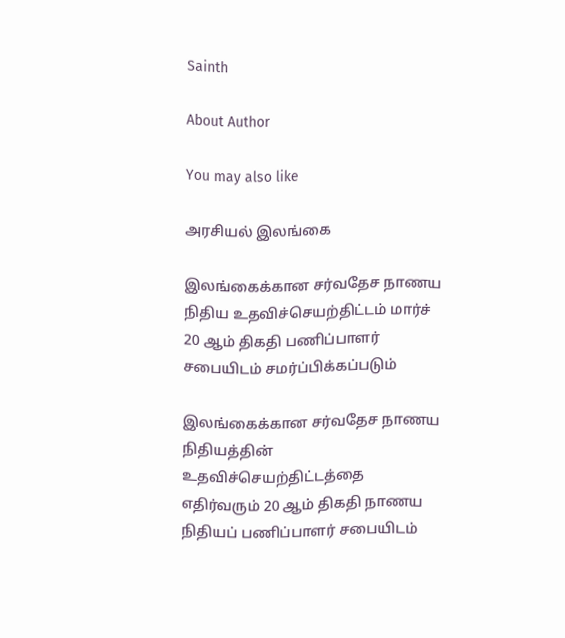Sainth

About Author

You may also like

அரசியல் இலங்கை

இலங்கைக்கான சர்வதேச நாணய நிதிய உதவிச்செயற்திட்டம் மார்ச் 20 ஆம் திகதி பணிப்பாளர் சபையிடம் சமர்ப்பிக்கப்படும்

இலங்கைக்கான சர்வதேச நாணய நிதியத்தின் உதவிச்செயற்திட்டத்தை எதிர்வரும் 20 ஆம் திகதி நாணய நிதியப் பணிப்பாளர் சபையிடம்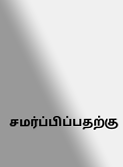சமர்ப்பிப்பதற்கு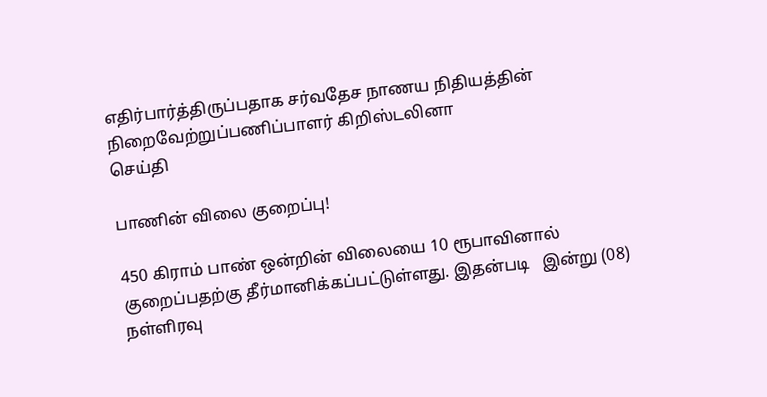எதிர்பார்த்திருப்பதாக சர்வதேச நாணய நிதியத்தின் நிறைவேற்றுப்பணிப்பாளர் கிறிஸ்டலினா
செய்தி

பாணின் விலை குறைப்பு!

450 கிராம் பாண் ஒன்றின் விலையை 10 ரூபாவினால் குறைப்பதற்கு தீர்மானிக்கப்பட்டுள்ளது. இதன்படி   இன்று (08) நள்ளிரவு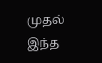முதல் இந்த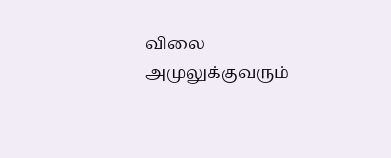விலை அமுலுக்குவரும்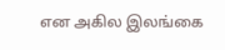என அகில இலங்கை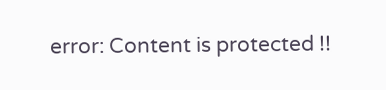error: Content is protected !!